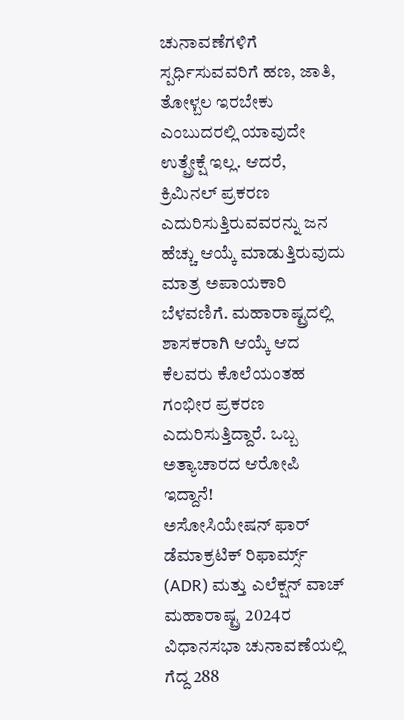ಚುನಾವಣೆಗಳಿಗೆ ಸ್ಪರ್ಧಿಸುವವರಿಗೆ ಹಣ, ಜಾತಿ, ತೋಳ್ಬಲ ಇರಬೇಕು ಎಂಬುದರಲ್ಲಿ ಯಾವುದೇ ಉತ್ಪ್ರೇಕ್ಷೆ ಇಲ್ಲ. ಆದರೆ, ಕ್ರಿಮಿನಲ್ ಪ್ರಕರಣ ಎದುರಿಸುತ್ತಿರುವವರನ್ನು ಜನ ಹೆಚ್ಚು ಆಯ್ಕೆ ಮಾಡುತ್ತಿರುವುದು ಮಾತ್ರ ಅಪಾಯಕಾರಿ ಬೆಳವಣಿಗೆ. ಮಹಾರಾಷ್ಟ್ರದಲ್ಲಿ ಶಾಸಕರಾಗಿ ಆಯ್ಕೆ ಆದ ಕೆಲವರು ಕೊಲೆಯಂತಹ ಗಂಭೀರ ಪ್ರಕರಣ ಎದುರಿಸುತ್ತಿದ್ದಾರೆ. ಒಬ್ಬ ಅತ್ಯಾಚಾರದ ಆರೋಪಿ ಇದ್ದಾನೆ!
ಅಸೋಸಿಯೇಷನ್ ಫಾರ್ ಡೆಮಾಕ್ರಟಿಕ್ ರಿಫಾರ್ಮ್ಸ್ (ADR) ಮತ್ತು ಎಲೆಕ್ಷನ್ ವಾಚ್ ಮಹಾರಾಷ್ಟ್ರ 2024ರ ವಿಧಾನಸಭಾ ಚುನಾವಣೆಯಲ್ಲಿ ಗೆದ್ದ 288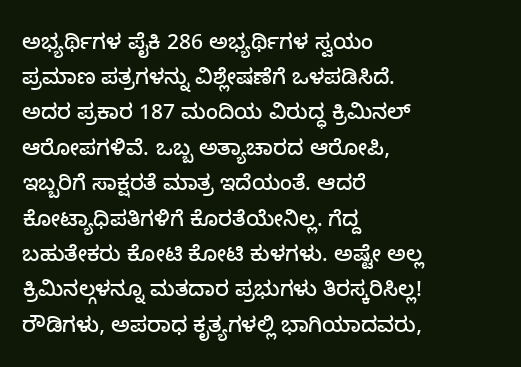ಅಭ್ಯರ್ಥಿಗಳ ಪೈಕಿ 286 ಅಭ್ಯರ್ಥಿಗಳ ಸ್ವಯಂ ಪ್ರಮಾಣ ಪತ್ರಗಳನ್ನು ವಿಶ್ಲೇಷಣೆಗೆ ಒಳಪಡಿಸಿದೆ. ಅದರ ಪ್ರಕಾರ 187 ಮಂದಿಯ ವಿರುದ್ಧ ಕ್ರಿಮಿನಲ್ ಆರೋಪಗಳಿವೆ. ಒಬ್ಬ ಅತ್ಯಾಚಾರದ ಆರೋಪಿ, ಇಬ್ಬರಿಗೆ ಸಾಕ್ಷರತೆ ಮಾತ್ರ ಇದೆಯಂತೆ. ಆದರೆ ಕೋಟ್ಯಾಧಿಪತಿಗಳಿಗೆ ಕೊರತೆಯೇನಿಲ್ಲ. ಗೆದ್ದ ಬಹುತೇಕರು ಕೋಟಿ ಕೋಟಿ ಕುಳಗಳು. ಅಷ್ಟೇ ಅಲ್ಲ ಕ್ರಿಮಿನಲ್ಗಳನ್ನೂ ಮತದಾರ ಪ್ರಭುಗಳು ತಿರಸ್ಕರಿಸಿಲ್ಲ! ರೌಡಿಗಳು, ಅಪರಾಧ ಕೃತ್ಯಗಳಲ್ಲಿ ಭಾಗಿಯಾದವರು,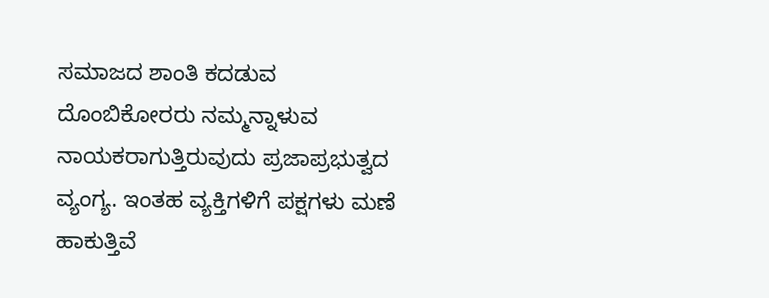ಸಮಾಜದ ಶಾಂತಿ ಕದಡುವ ದೊಂಬಿಕೋರರು ನಮ್ಮನ್ನಾಳುವ ನಾಯಕರಾಗುತ್ತಿರುವುದು ಪ್ರಜಾಪ್ರಭುತ್ವದ ವ್ಯಂಗ್ಯ. ಇಂತಹ ವ್ಯಕ್ತಿಗಳಿಗೆ ಪಕ್ಷಗಳು ಮಣೆ ಹಾಕುತ್ತಿವೆ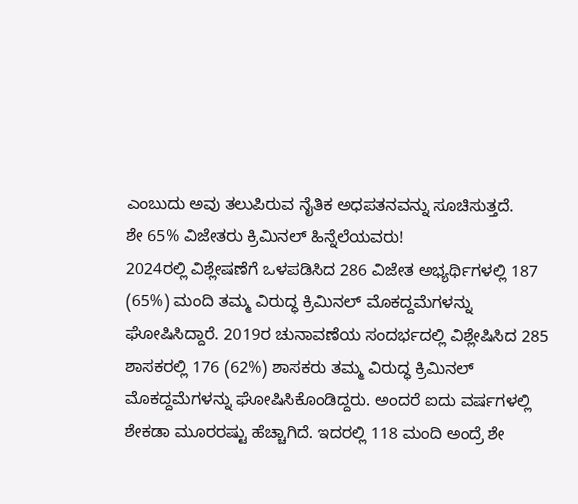ಎಂಬುದು ಅವು ತಲುಪಿರುವ ನೈತಿಕ ಅಧಪತನವನ್ನು ಸೂಚಿಸುತ್ತದೆ.
ಶೇ 65% ವಿಜೇತರು ಕ್ರಿಮಿನಲ್ ಹಿನ್ನೆಲೆಯವರು!
2024ರಲ್ಲಿ ವಿಶ್ಲೇಷಣೆಗೆ ಒಳಪಡಿಸಿದ 286 ವಿಜೇತ ಅಭ್ಯರ್ಥಿಗಳಲ್ಲಿ 187 (65%) ಮಂದಿ ತಮ್ಮ ವಿರುದ್ಧ ಕ್ರಿಮಿನಲ್ ಮೊಕದ್ದಮೆಗಳನ್ನು ಘೋಷಿಸಿದ್ದಾರೆ. 2019ರ ಚುನಾವಣೆಯ ಸಂದರ್ಭದಲ್ಲಿ ವಿಶ್ಲೇಷಿಸಿದ 285 ಶಾಸಕರಲ್ಲಿ 176 (62%) ಶಾಸಕರು ತಮ್ಮ ವಿರುದ್ಧ ಕ್ರಿಮಿನಲ್ ಮೊಕದ್ದಮೆಗಳನ್ನು ಘೋಷಿಸಿಕೊಂಡಿದ್ದರು. ಅಂದರೆ ಐದು ವರ್ಷಗಳಲ್ಲಿ ಶೇಕಡಾ ಮೂರರಷ್ಟು ಹೆಚ್ಚಾಗಿದೆ. ಇದರಲ್ಲಿ 118 ಮಂದಿ ಅಂದ್ರೆ ಶೇ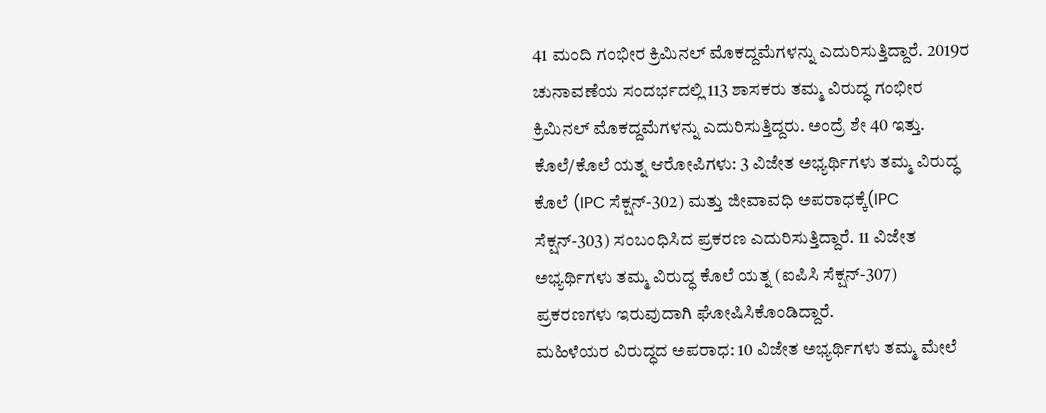41 ಮಂದಿ ಗಂಭೀರ ಕ್ರಿಮಿನಲ್ ಮೊಕದ್ದಮೆಗಳನ್ನು ಎದುರಿಸುತ್ತಿದ್ದಾರೆ. 2019ರ ಚುನಾವಣೆಯ ಸಂದರ್ಭದಲ್ಲಿ 113 ಶಾಸಕರು ತಮ್ಮ ವಿರುದ್ಧ ಗಂಭೀರ ಕ್ರಿಮಿನಲ್ ಮೊಕದ್ದಮೆಗಳನ್ನು ಎದುರಿಸುತ್ತಿದ್ದರು. ಅಂದ್ರೆ ಶೇ 40 ಇತ್ತು.
ಕೊಲೆ/ಕೊಲೆ ಯತ್ನ ಆರೋಪಿಗಳು: 3 ವಿಜೇತ ಅಭ್ಯರ್ಥಿಗಳು ತಮ್ಮ ವಿರುದ್ಧ ಕೊಲೆ (IPC ಸೆಕ್ಷನ್-302) ಮತ್ತು ಜೀವಾವಧಿ ಅಪರಾಧಕ್ಕೆ(IPC ಸೆಕ್ಷನ್-303) ಸಂಬಂಧಿಸಿದ ಪ್ರಕರಣ ಎದುರಿಸುತ್ತಿದ್ದಾರೆ. 11 ವಿಜೇತ ಅಭ್ಯರ್ಥಿಗಳು ತಮ್ಮ ವಿರುದ್ಧ ಕೊಲೆ ಯತ್ನ (ಐಪಿಸಿ ಸೆಕ್ಷನ್-307) ಪ್ರಕರಣಗಳು ಇರುವುದಾಗಿ ಘೋಷಿಸಿಕೊಂಡಿದ್ದಾರೆ.
ಮಹಿಳೆಯರ ವಿರುದ್ಧದ ಅಪರಾಧ: 10 ವಿಜೇತ ಅಭ್ಯರ್ಥಿಗಳು ತಮ್ಮ ಮೇಲೆ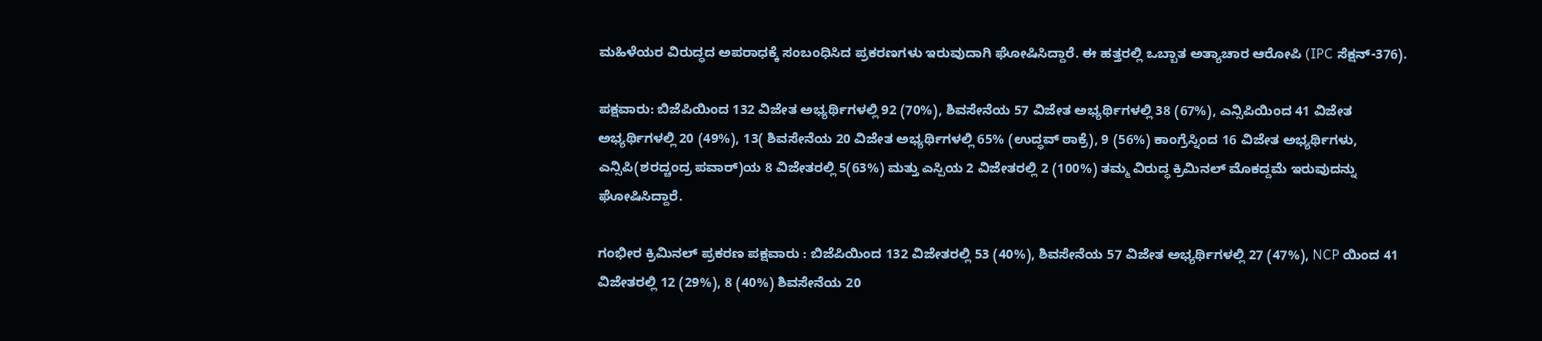ಮಹಿಳೆಯರ ವಿರುದ್ಧದ ಅಪರಾಧಕ್ಕೆ ಸಂಬಂಧಿಸಿದ ಪ್ರಕರಣಗಳು ಇರುವುದಾಗಿ ಘೋಷಿಸಿದ್ದಾರೆ. ಈ ಹತ್ತರಲ್ಲಿ ಒಬ್ಬಾತ ಅತ್ಯಾಚಾರ ಆರೋಪಿ (IPC ಸೆಕ್ಷನ್-376).

ಪಕ್ಷವಾರು: ಬಿಜೆಪಿಯಿಂದ 132 ವಿಜೇತ ಅಭ್ಯರ್ಥಿಗಳಲ್ಲಿ 92 (70%), ಶಿವಸೇನೆಯ 57 ವಿಜೇತ ಅಭ್ಯರ್ಥಿಗಳಲ್ಲಿ 38 (67%), ಎನ್ಸಿಪಿಯಿಂದ 41 ವಿಜೇತ ಅಭ್ಯರ್ಥಿಗಳಲ್ಲಿ 20 (49%), 13( ಶಿವಸೇನೆಯ 20 ವಿಜೇತ ಅಭ್ಯರ್ಥಿಗಳಲ್ಲಿ 65% (ಉದ್ಧವ್ ಠಾಕ್ರೆ), 9 (56%) ಕಾಂಗ್ರೆಸ್ನಿಂದ 16 ವಿಜೇತ ಅಭ್ಯರ್ಥಿಗಳು, ಎನ್ಸಿಪಿ(ಶರದ್ಚಂದ್ರ ಪವಾರ್)ಯ 8 ವಿಜೇತರಲ್ಲಿ 5(63%) ಮತ್ತು ಎಸ್ಪಿಯ 2 ವಿಜೇತರಲ್ಲಿ 2 (100%) ತಮ್ಮ ವಿರುದ್ಧ ಕ್ರಿಮಿನಲ್ ಮೊಕದ್ದಮೆ ಇರುವುದನ್ನು ಘೋಷಿಸಿದ್ದಾರೆ.

ಗಂಭೀರ ಕ್ರಿಮಿನಲ್ ಪ್ರಕರಣ ಪಕ್ಷವಾರು : ಬಿಜೆಪಿಯಿಂದ 132 ವಿಜೇತರಲ್ಲಿ 53 (40%), ಶಿವಸೇನೆಯ 57 ವಿಜೇತ ಅಭ್ಯರ್ಥಿಗಳಲ್ಲಿ 27 (47%), NCP ಯಿಂದ 41 ವಿಜೇತರಲ್ಲಿ 12 (29%), 8 (40%) ಶಿವಸೇನೆಯ 20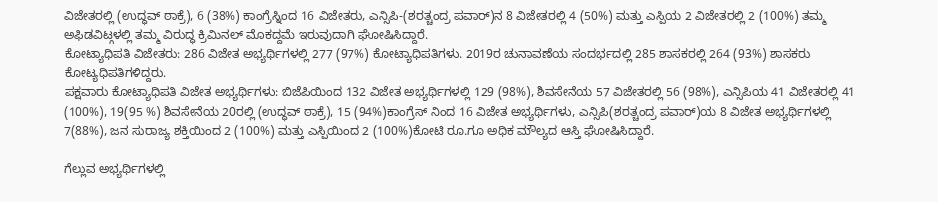ವಿಜೇತರಲ್ಲಿ (ಉದ್ಧವ್ ಠಾಕ್ರೆ), 6 (38%) ಕಾಂಗ್ರೆಸ್ನಿಂದ 16 ವಿಜೇತರು, ಎನ್ಸಿಪಿ-(ಶರತ್ಚಂದ್ರ ಪವಾರ್)ನ 8 ವಿಜೇತರಲ್ಲಿ 4 (50%) ಮತ್ತು ಎಸ್ಪಿಯ 2 ವಿಜೇತರಲ್ಲಿ 2 (100%) ತಮ್ಮ ಅಫಿಡವಿಟ್ಗಳಲ್ಲಿ ತಮ್ಮ ವಿರುದ್ಧ ಕ್ರಿಮಿನಲ್ ಮೊಕದ್ದಮೆ ಇರುವುದಾಗಿ ಘೋಷಿಸಿದ್ದಾರೆ.
ಕೋಟ್ಯಾಧಿಪತಿ ವಿಜೇತರು: 286 ವಿಜೇತ ಅಭ್ಯರ್ಥಿಗಳಲ್ಲಿ 277 (97%) ಕೋಟ್ಯಾಧಿಪತಿಗಳು. 2019ರ ಚುನಾವಣೆಯ ಸಂದರ್ಭದಲ್ಲಿ 285 ಶಾಸಕರಲ್ಲಿ 264 (93%) ಶಾಸಕರು ಕೋಟ್ಯಧಿಪತಿಗಳಿದ್ದರು.
ಪಕ್ಷವಾರು ಕೋಟ್ಯಾಧಿಪತಿ ವಿಜೇತ ಅಭ್ಯರ್ಥಿಗಳು: ಬಿಜೆಪಿಯಿಂದ 132 ವಿಜೇತ ಅಭ್ಯರ್ಥಿಗಳಲ್ಲಿ 129 (98%), ಶಿವಸೇನೆಯ 57 ವಿಜೇತರಲ್ಲಿ 56 (98%), ಎನ್ಸಿಪಿಯ 41 ವಿಜೇತರಲ್ಲಿ 41 (100%), 19(95 %) ಶಿವಸೇನೆಯ 20ರಲ್ಲಿ (ಉದ್ಧವ್ ಠಾಕ್ರೆ), 15 (94%)ಕಾಂಗ್ರೆಸ್ ನಿಂದ 16 ವಿಜೇತ ಅಭ್ಯರ್ಥಿಗಳು, ಎನ್ಸಿಪಿ(ಶರತ್ಚಂದ್ರ ಪವಾರ್)ಯ 8 ವಿಜೇತ ಅಭ್ಯರ್ಥಿಗಳಲ್ಲಿ 7(88%), ಜನ ಸುರಾಜ್ಯ ಶಕ್ತಿಯಿಂದ 2 (100%) ಮತ್ತು ಎಸ್ಪಿಯಿಂದ 2 (100%)ಕೋಟಿ ರೂ.ಗೂ ಅಧಿಕ ಮೌಲ್ಯದ ಆಸ್ತಿ ಘೋಷಿಸಿದ್ದಾರೆ.

ಗೆಲ್ಲುವ ಅಭ್ಯರ್ಥಿಗಳಲ್ಲಿ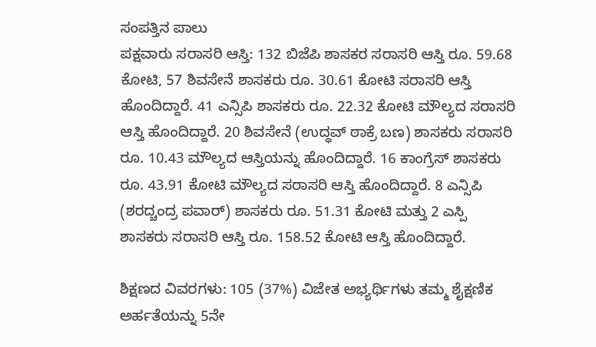ಸಂಪತ್ತಿನ ಪಾಲು
ಪಕ್ಷವಾರು ಸರಾಸರಿ ಆಸ್ತಿ: 132 ಬಿಜೆಪಿ ಶಾಸಕರ ಸರಾಸರಿ ಆಸ್ತಿ ರೂ. 59.68 ಕೋಟಿ, 57 ಶಿವಸೇನೆ ಶಾಸಕರು ರೂ. 30.61 ಕೋಟಿ ಸರಾಸರಿ ಆಸ್ತಿ ಹೊಂದಿದ್ದಾರೆ. 41 ಎನ್ಸಿಪಿ ಶಾಸಕರು ರೂ. 22.32 ಕೋಟಿ ಮೌಲ್ಯದ ಸರಾಸರಿ ಆಸ್ತಿ ಹೊಂದಿದ್ದಾರೆ. 20 ಶಿವಸೇನೆ (ಉದ್ಧವ್ ಠಾಕ್ರೆ ಬಣ) ಶಾಸಕರು ಸರಾಸರಿ ರೂ. 10.43 ಮೌಲ್ಯದ ಆಸ್ತಿಯನ್ನು ಹೊಂದಿದ್ದಾರೆ. 16 ಕಾಂಗ್ರೆಸ್ ಶಾಸಕರು ರೂ. 43.91 ಕೋಟಿ ಮೌಲ್ಯದ ಸರಾಸರಿ ಆಸ್ತಿ ಹೊಂದಿದ್ದಾರೆ. 8 ಎನ್ಸಿಪಿ (ಶರದ್ಚಂದ್ರ ಪವಾರ್) ಶಾಸಕರು ರೂ. 51.31 ಕೋಟಿ ಮತ್ತು 2 ಎಸ್ಪಿ ಶಾಸಕರು ಸರಾಸರಿ ಆಸ್ತಿ ರೂ. 158.52 ಕೋಟಿ ಆಸ್ತಿ ಹೊಂದಿದ್ದಾರೆ.

ಶಿಕ್ಷಣದ ವಿವರಗಳು: 105 (37%) ವಿಜೇತ ಅಭ್ಯರ್ಥಿಗಳು ತಮ್ಮ ಶೈಕ್ಷಣಿಕ ಅರ್ಹತೆಯನ್ನು 5ನೇ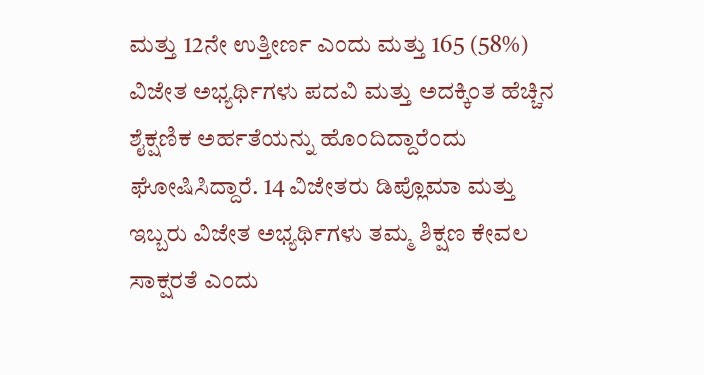ಮತ್ತು 12ನೇ ಉತ್ತೀರ್ಣ ಎಂದು ಮತ್ತು 165 (58%) ವಿಜೇತ ಅಭ್ಯರ್ಥಿಗಳು ಪದವಿ ಮತ್ತು ಅದಕ್ಕಿಂತ ಹೆಚ್ಚಿನ ಶೈಕ್ಷಣಿಕ ಅರ್ಹತೆಯನ್ನು ಹೊಂದಿದ್ದಾರೆಂದು ಘೋಷಿಸಿದ್ದಾರೆ. 14 ವಿಜೇತರು ಡಿಪ್ಲೊಮಾ ಮತ್ತು ಇಬ್ಬರು ವಿಜೇತ ಅಭ್ಯರ್ಥಿಗಳು ತಮ್ಮ ಶಿಕ್ಷಣ ಕೇವಲ ಸಾಕ್ಷರತೆ ಎಂದು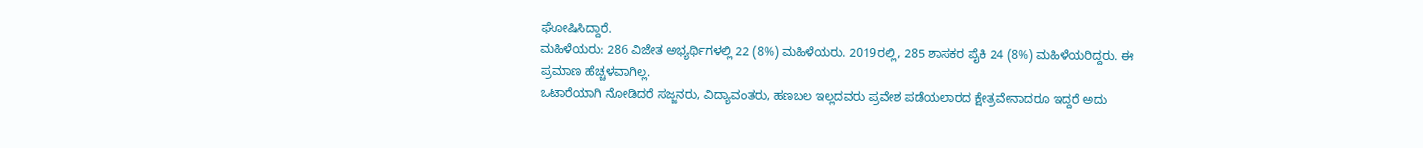ಘೋಷಿಸಿದ್ದಾರೆ.
ಮಹಿಳೆಯರು: 286 ವಿಜೇತ ಅಭ್ಯರ್ಥಿಗಳಲ್ಲಿ 22 (8%) ಮಹಿಳೆಯರು. 2019ರಲ್ಲಿ, 285 ಶಾಸಕರ ಪೈಕಿ 24 (8%) ಮಹಿಳೆಯರಿದ್ದರು. ಈ ಪ್ರಮಾಣ ಹೆಚ್ಚಳವಾಗಿಲ್ಲ.
ಒಟಾರೆಯಾಗಿ ನೋಡಿದರೆ ಸಜ್ಜನರು, ವಿದ್ಯಾವಂತರು, ಹಣಬಲ ಇಲ್ಲದವರು ಪ್ರವೇಶ ಪಡೆಯಲಾರದ ಕ್ಷೇತ್ರವೇನಾದರೂ ಇದ್ದರೆ ಅದು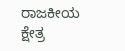ರಾಜಕೀಯ ಕ್ಷೇತ್ರ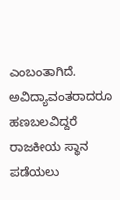ಎಂಬಂತಾಗಿದೆ. ಅವಿದ್ಯಾವಂತರಾದರೂ ಹಣಬಲವಿದ್ದರೆ ರಾಜಕೀಯ ಸ್ಥಾನ ಪಡೆಯಲು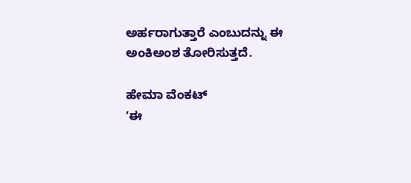ಅರ್ಹರಾಗುತ್ತಾರೆ ಎಂಬುದನ್ನು ಈ ಅಂಕಿಅಂಶ ತೋರಿಸುತ್ತದೆ.

ಹೇಮಾ ವೆಂಕಟ್
ʼಈ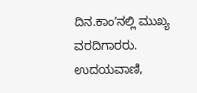ದಿನ.ಕಾಂʼನಲ್ಲಿ ಮುಖ್ಯ ವರದಿಗಾರರು.
ಉದಯವಾಣಿ,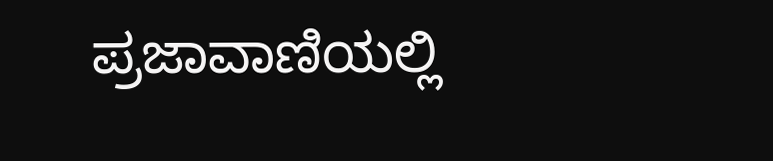ಪ್ರಜಾವಾಣಿಯಲ್ಲಿ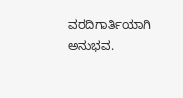ವರದಿಗಾರ್ತಿಯಾಗಿ ಅನುಭವ.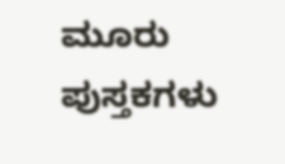ಮೂರು ಪುಸ್ತಕಗಳು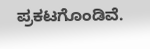ಪ್ರಕಟಗೊಂಡಿವೆ.